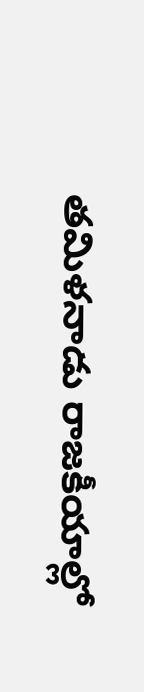తమిళనాడు రాజకీయాల్లో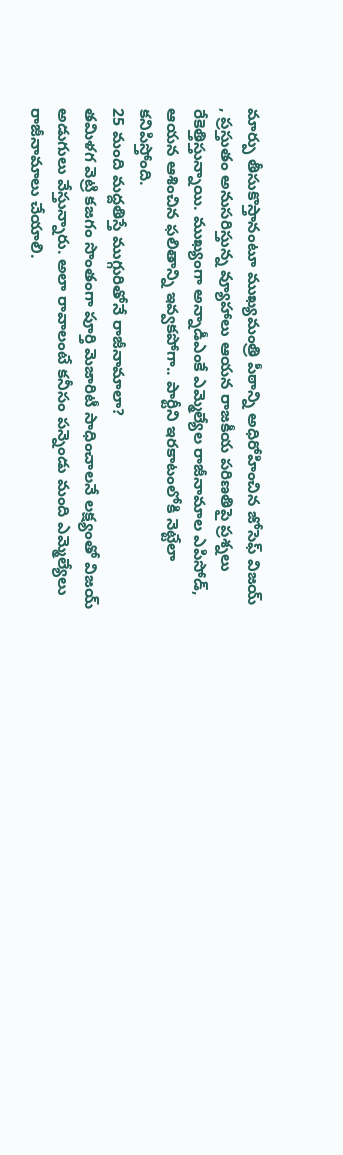మార్పు తీసుకొస్తానంటూ ముఖ్యమంత్రి పీఠాన్ని అధిరోహించిన జోసెఫ్ విజయ్ , ప్రస్తుతం అనుసరిస్తున్న వ్యూహాలు ఆయన రాజకీయ పరిణతిపై ప్రశ్నలు రేకెత్తిస్తున్నాయి. ముఖ్యంగా అన్నాడీఎంకే ఎమ్మెల్యేల రాజీనామాల ఎపిసోడ్, ఆయన ఆశించిన ఫలితాన్ని ఇవ్వకపోగా.. పార్టీని ఇరకాటంలోకి నెట్టేలా కనిపిస్తోంది.
25 మంది మద్దతిస్తే ముగ్గురితోనే రాజీనామాలా?
తమిళగ వెట్రి కజగం సొంతంగా పూర్తి మెజారిటీ సాధించాలనే లక్ష్యంతో విజయ్ అడుగులు వేస్తున్నారు. అలా రావాలంటే కనీసం పన్నెండు మంది ఎమ్మెల్యేలు రాజీనామాలు చేయాలి.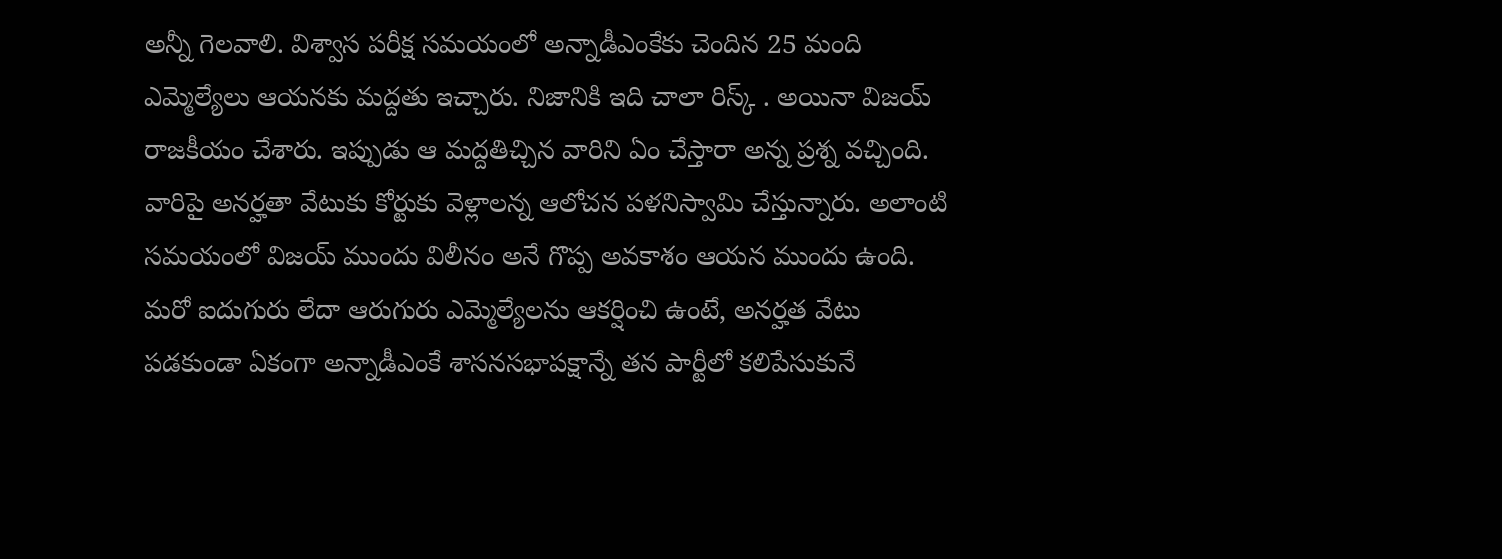అన్నీ గెలవాలి. విశ్వాస పరీక్ష సమయంలో అన్నాడీఎంకేకు చెందిన 25 మంది ఎమ్మెల్యేలు ఆయనకు మద్దతు ఇచ్చారు. నిజానికి ఇది చాలా రిస్క్ . అయినా విజయ్ రాజకీయం చేశారు. ఇప్పుడు ఆ మద్దతిచ్చిన వారిని ఏం చేస్తారా అన్న ప్రశ్న వచ్చింది. వారిపై అనర్హతా వేటుకు కోర్టుకు వెళ్లాలన్న ఆలోచన పళనిస్వామి చేస్తున్నారు. అలాంటి సమయంలో విజయ్ ముందు విలీనం అనే గొప్ప అవకాశం ఆయన ముందు ఉంది. మరో ఐదుగురు లేదా ఆరుగురు ఎమ్మెల్యేలను ఆకర్షించి ఉంటే, అనర్హత వేటు పడకుండా ఏకంగా అన్నాడీఎంకే శాసనసభాపక్షాన్నే తన పార్టీలో కలిపేసుకునే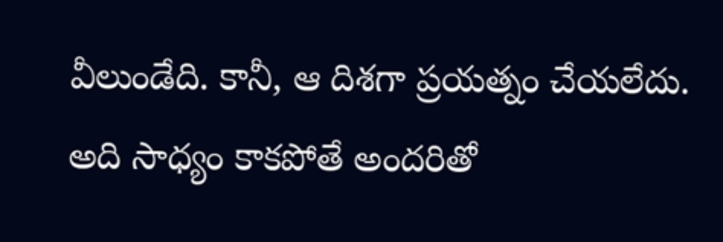వీలుండేది. కానీ, ఆ దిశగా ప్రయత్నం చేయలేదు. అది సాధ్యం కాకపోతే అందరితో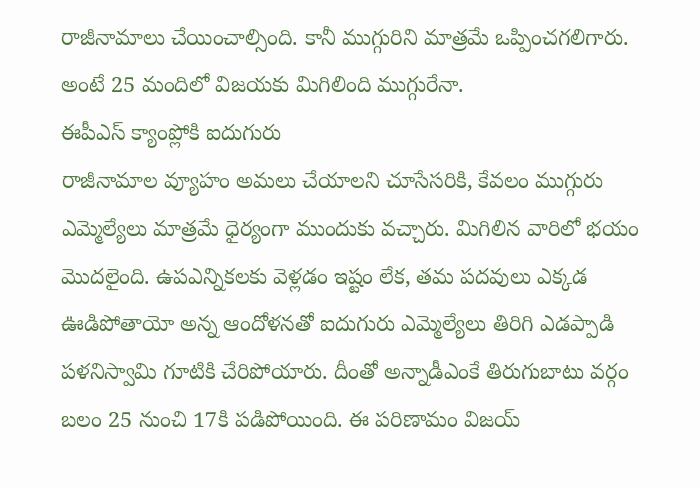రాజీనామాలు చేయించాల్సింది. కానీ ముగ్గురిని మాత్రమే ఒప్పించగలిగారు. అంటే 25 మందిలో విజయకు మిగిలింది ముగ్గురేనా.
ఈపీఎస్ క్యాంప్లోకి ఐదుగురు
రాజీనామాల వ్యూహం అమలు చేయాలని చూసేసరికి, కేవలం ముగ్గురు ఎమ్మెల్యేలు మాత్రమే ధైర్యంగా ముందుకు వచ్చారు. మిగిలిన వారిలో భయం మొదలైంది. ఉపఎన్నికలకు వెళ్లడం ఇష్టం లేక, తమ పదవులు ఎక్కడ ఊడిపోతాయో అన్న ఆందోళనతో ఐదుగురు ఎమ్మెల్యేలు తిరిగి ఎడప్పాడి పళనిస్వామి గూటికి చేరిపోయారు. దీంతో అన్నాడీఎంకే తిరుగుబాటు వర్గం బలం 25 నుంచి 17కి పడిపోయింది. ఈ పరిణామం విజయ్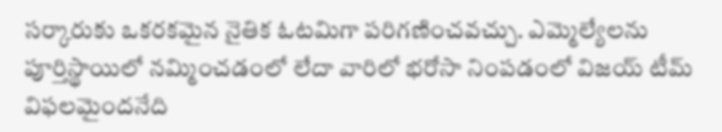సర్కారుకు ఒకరకమైన నైతిక ఓటమిగా పరిగణించవచ్చు. ఎమ్మెల్యేలను పూర్తిస్థాయిలో నమ్మించడంలో లేదా వారిలో భరోసా నింపడంలో విజయ్ టీమ్ విఫలమైందనేది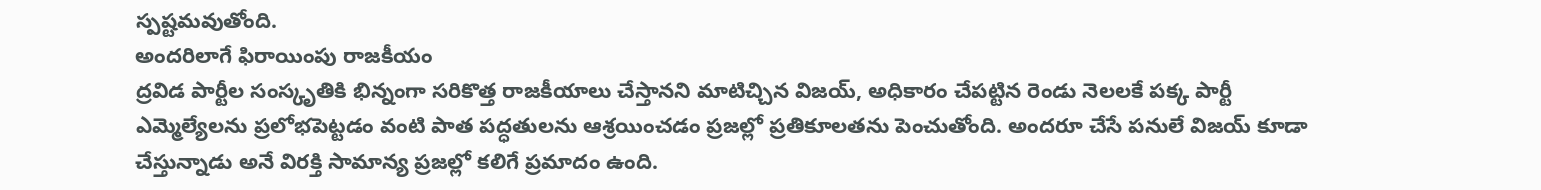స్పష్టమవుతోంది.
అందరిలాగే ఫిరాయింపు రాజకీయం
ద్రవిడ పార్టీల సంస్కృతికి భిన్నంగా సరికొత్త రాజకీయాలు చేస్తానని మాటిచ్చిన విజయ్, అధికారం చేపట్టిన రెండు నెలలకే పక్క పార్టీ ఎమ్మెల్యేలను ప్రలోభపెట్టడం వంటి పాత పద్ధతులను ఆశ్రయించడం ప్రజల్లో ప్రతికూలతను పెంచుతోంది. అందరూ చేసే పనులే విజయ్ కూడా చేస్తున్నాడు అనే విరక్తి సామాన్య ప్రజల్లో కలిగే ప్రమాదం ఉంది.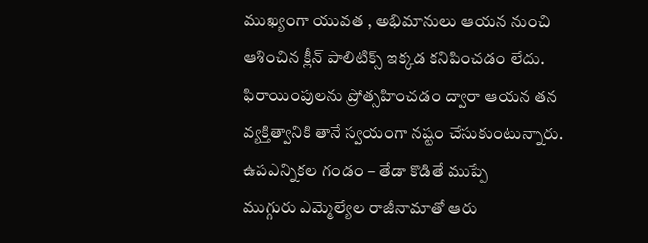ముఖ్యంగా యువత , అభిమానులు ఆయన నుంచి ఆశించిన క్లీన్ పాలిటిక్స్ ఇక్కడ కనిపించడం లేదు. ఫిరాయింపులను ప్రోత్సహించడం ద్వారా ఆయన తన వ్యక్తిత్వానికి తానే స్వయంగా నష్టం చేసుకుంటున్నారు.
ఉపఎన్నికల గండం – తేడా కొడితే ముప్పే
ముగ్గురు ఎమ్మెల్యేల రాజీనామాతో ఆరు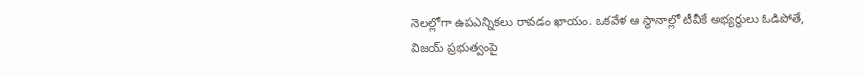నెలల్లోగా ఉపఎన్నికలు రావడం ఖాయం. ఒకవేళ ఆ స్థానాల్లో టీవీకే అభ్యర్థులు ఓడిపోతే, విజయ్ ప్రభుత్వంపై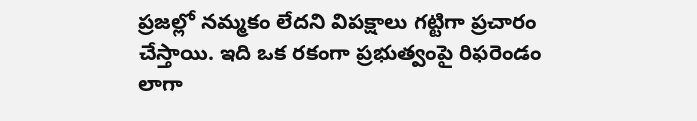ప్రజల్లో నమ్మకం లేదని విపక్షాలు గట్టిగా ప్రచారం చేస్తాయి. ఇది ఒక రకంగా ప్రభుత్వంపై రిఫరెండం లాగా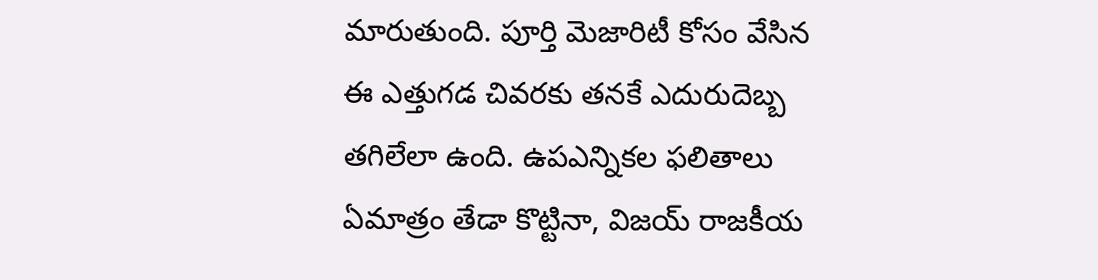మారుతుంది. పూర్తి మెజారిటీ కోసం వేసిన ఈ ఎత్తుగడ చివరకు తనకే ఎదురుదెబ్బ తగిలేలా ఉంది. ఉపఎన్నికల ఫలితాలు ఏమాత్రం తేడా కొట్టినా, విజయ్ రాజకీయ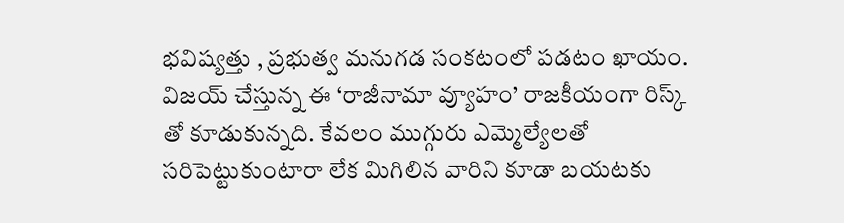భవిష్యత్తు , ప్రభుత్వ మనుగడ సంకటంలో పడటం ఖాయం. విజయ్ చేస్తున్న ఈ ‘రాజీనామా వ్యూహం’ రాజకీయంగా రిస్క్ తో కూడుకున్నది. కేవలం ముగ్గురు ఎమ్మెల్యేలతో సరిపెట్టుకుంటారా లేక మిగిలిన వారిని కూడా బయటకు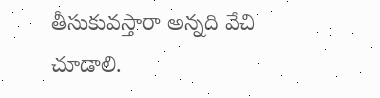తీసుకువస్తారా అన్నది వేచి చూడాలి.